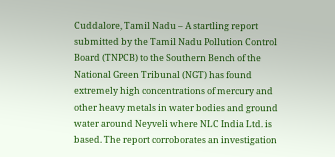Cuddalore, Tamil Nadu – A startling report submitted by the Tamil Nadu Pollution Control Board (TNPCB) to the Southern Bench of the National Green Tribunal (NGT) has found extremely high concentrations of mercury and other heavy metals in water bodies and ground water around Neyveli where NLC India Ltd. is based. The report corroborates an investigation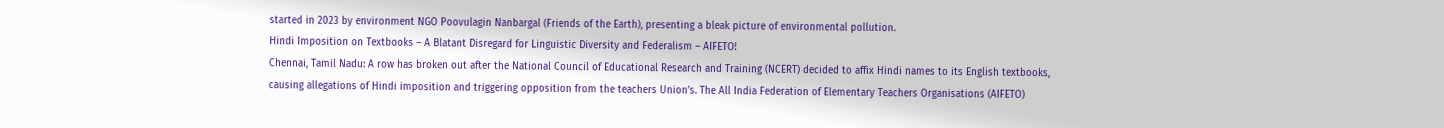started in 2023 by environment NGO Poovulagin Nanbargal (Friends of the Earth), presenting a bleak picture of environmental pollution.
Hindi Imposition on Textbooks – A Blatant Disregard for Linguistic Diversity and Federalism – AIFETO!
Chennai, Tamil Nadu: A row has broken out after the National Council of Educational Research and Training (NCERT) decided to affix Hindi names to its English textbooks, causing allegations of Hindi imposition and triggering opposition from the teachers Union’s. The All India Federation of Elementary Teachers Organisations (AIFETO)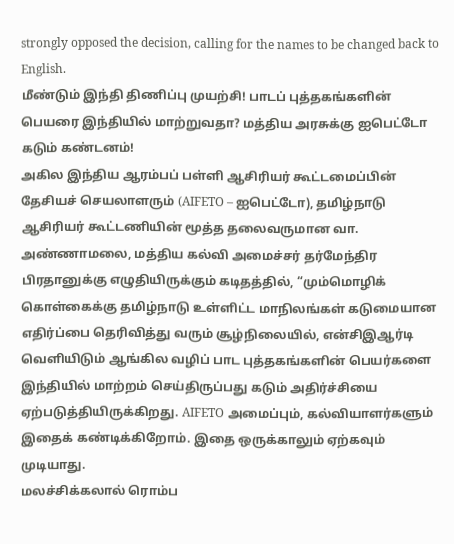strongly opposed the decision, calling for the names to be changed back to English.
மீண்டும் இந்தி திணிப்பு முயற்சி! பாடப் புத்தகங்களின் பெயரை இந்தியில் மாற்றுவதா? மத்திய அரசுக்கு ஐபெட்டோ கடும் கண்டனம்!
அகில இந்திய ஆரம்பப் பள்ளி ஆசிரியர் கூட்டமைப்பின் தேசியச் செயலாளரும் (AIFETO – ஐபெட்டோ), தமிழ்நாடு ஆசிரியர் கூட்டணியின் மூத்த தலைவருமான வா. அண்ணாமலை, மத்திய கல்வி அமைச்சர் தர்மேந்திர பிரதானுக்கு எழுதியிருக்கும் கடிதத்தில், “மும்மொழிக் கொள்கைக்கு தமிழ்நாடு உள்ளிட்ட மாநிலங்கள் கடுமையான எதிர்ப்பை தெரிவித்து வரும் சூழ்நிலையில், என்சிஇஆர்டி வெளியிடும் ஆங்கில வழிப் பாட புத்தகங்களின் பெயர்களை இந்தியில் மாற்றம் செய்திருப்பது கடும் அதிர்ச்சியை ஏற்படுத்தியிருக்கிறது. AIFETO அமைப்பும், கல்வியாளர்களும் இதைக் கண்டிக்கிறோம். இதை ஒருக்காலும் ஏற்கவும் முடியாது.
மலச்சிக்கலால் ரொம்ப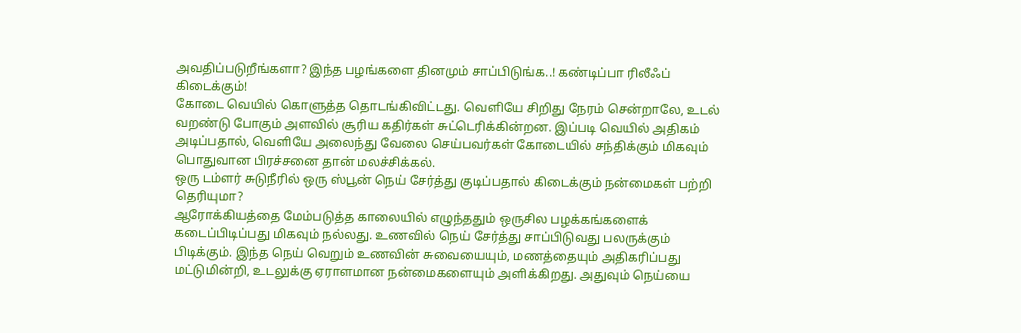அவதிப்படுறீங்களா? இந்த பழங்களை தினமும் சாப்பிடுங்க..! கண்டிப்பா ரிலீஃப் கிடைக்கும்!
கோடை வெயில் கொளுத்த தொடங்கிவிட்டது. வெளியே சிறிது நேரம் சென்றாலே, உடல் வறண்டு போகும் அளவில் சூரிய கதிர்கள் சுட்டெரிக்கின்றன. இப்படி வெயில் அதிகம் அடிப்பதால், வெளியே அலைந்து வேலை செய்பவர்கள் கோடையில் சந்திக்கும் மிகவும் பொதுவான பிரச்சனை தான் மலச்சிக்கல்.
ஒரு டம்ளர் சுடுநீரில் ஒரு ஸ்பூன் நெய் சேர்த்து குடிப்பதால் கிடைக்கும் நன்மைகள் பற்றி தெரியுமா?
ஆரோக்கியத்தை மேம்படுத்த காலையில் எழுந்ததும் ஒருசில பழக்கங்களைக் கடைப்பிடிப்பது மிகவும் நல்லது. உணவில் நெய் சேர்த்து சாப்பிடுவது பலருக்கும் பிடிக்கும். இந்த நெய் வெறும் உணவின் சுவையையும், மணத்தையும் அதிகரிப்பது மட்டுமின்றி, உடலுக்கு ஏராளமான நன்மைகளையும் அளிக்கிறது. அதுவும் நெய்யை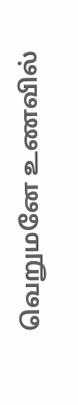வெறுமனே உணவில்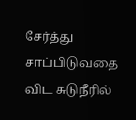சேர்த்து சாப்பிடுவதை விட சுடுநீரில்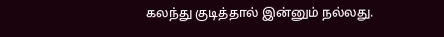கலந்து குடித்தால் இன்னும் நல்லது.